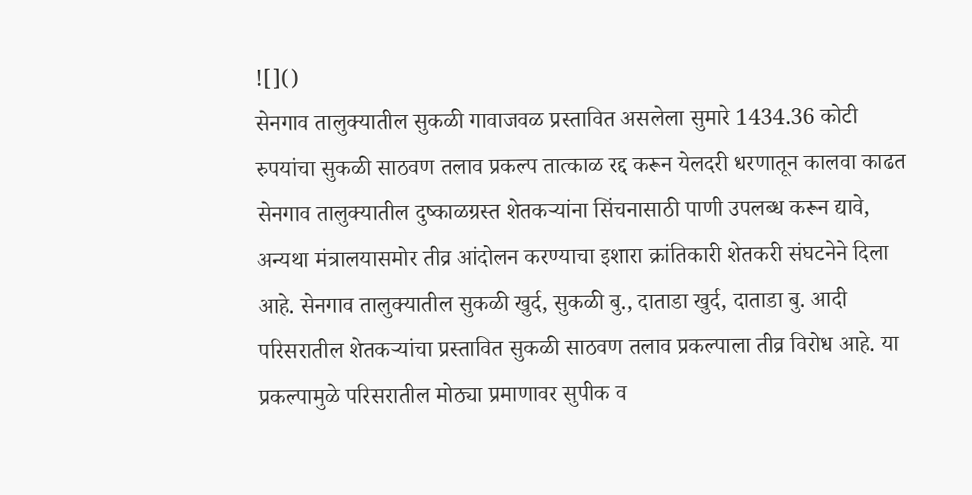![]()
सेनगाव तालुक्यातील सुकळी गावाजवळ प्रस्तावित असलेला सुमारे 1434.36 कोटी रुपयांचा सुकळी साठवण तलाव प्रकल्प तात्काळ रद्द करून येलदरी धरणातून कालवा काढत सेनगाव तालुक्यातील दुष्काळग्रस्त शेतकऱ्यांना सिंचनासाठी पाणी उपलब्ध करून द्यावे, अन्यथा मंत्रालयासमोर तीव्र आंदोलन करण्याचा इशारा क्रांतिकारी शेतकरी संघटनेने दिला आहे. सेनगाव तालुक्यातील सुकळी खुर्द, सुकळी बु., दाताडा खुर्द, दाताडा बु. आदी परिसरातील शेतकऱ्यांचा प्रस्तावित सुकळी साठवण तलाव प्रकल्पाला तीव्र विरोध आहे. या प्रकल्पामुळे परिसरातील मोठ्या प्रमाणावर सुपीक व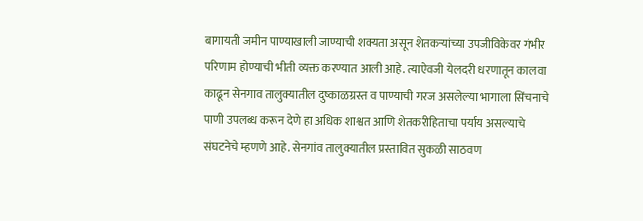बागायती जमीन पाण्याखाली जाण्याची शक्यता असून शेतकऱ्यांच्या उपजीविकेवर गंभीर परिणाम होण्याची भीती व्यक्त करण्यात आली आहे. त्याऐवजी येलदरी धरणातून कालवा काढून सेनगाव तालुक्यातील दुष्काळग्रस्त व पाण्याची गरज असलेल्या भागाला सिंचनाचे पाणी उपलब्ध करून देणे हा अधिक शाश्वत आणि शेतकरीहिताचा पर्याय असल्याचे संघटनेचे म्हणणे आहे. सेनगांव तालुक्यातील प्रस्तावित सुकळी साठवण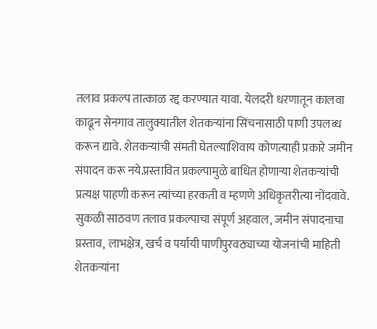तलाव प्रकल्प तात्काळ रद्द करण्यात यावा. येलदरी धरणातून कालवा काढून सेनगाव तालुक्यातील शेतकऱ्यांना सिंचनासाठी पाणी उपलब्ध करून द्यावे. शेतकऱ्यांची संमती घेतल्याशिवाय कोणत्याही प्रकारे जमीन संपादन करू नये.प्रस्तावित प्रकल्पामुळे बाधित होणाऱ्या शेतकऱ्यांची प्रत्यक्ष पाहणी करून त्यांच्या हरकती व म्हणणे अधिकृतरीत्या नोंदवावे. सुकळी साठवण तलाव प्रकल्पाचा संपूर्ण अहवाल, जमीन संपादनाचा प्रस्ताव, लाभक्षेत्र, खर्च व पर्यायी पाणीपुरवठ्याच्या योजनांची माहिती शेतकऱ्यांना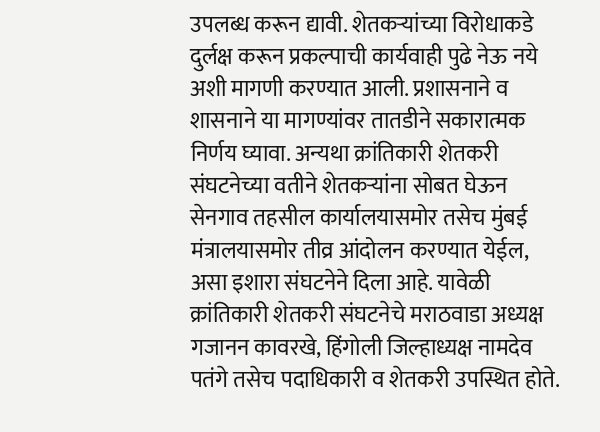उपलब्ध करून द्यावी. शेतकऱ्यांच्या विरोधाकडे दुर्लक्ष करून प्रकल्पाची कार्यवाही पुढे नेऊ नये अशी मागणी करण्यात आली. प्रशासनाने व शासनाने या मागण्यांवर तातडीने सकारात्मक निर्णय घ्यावा. अन्यथा क्रांतिकारी शेतकरी संघटनेच्या वतीने शेतकऱ्यांना सोबत घेऊन सेनगाव तहसील कार्यालयासमोर तसेच मुंबई मंत्रालयासमोर तीव्र आंदोलन करण्यात येईल, असा इशारा संघटनेने दिला आहे. यावेळी क्रांतिकारी शेतकरी संघटनेचे मराठवाडा अध्यक्ष गजानन कावरखे, हिंगोली जिल्हाध्यक्ष नामदेव पतंगे तसेच पदाधिकारी व शेतकरी उपस्थित होते.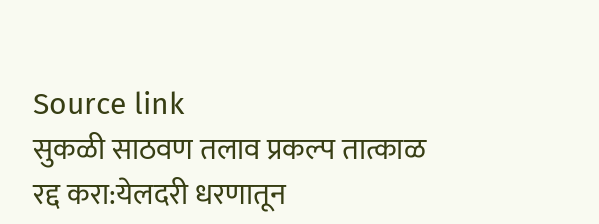Source link
सुकळी साठवण तलाव प्रकल्प तात्काळ रद्द करा:येलदरी धरणातून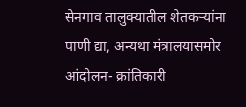सेनगाव तालुक्यातील शेतकऱ्यांना पाणी द्या, अन्यथा मंत्रालयासमोर आंदोलन- क्रांतिकारी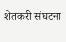शेतकरी संघटना